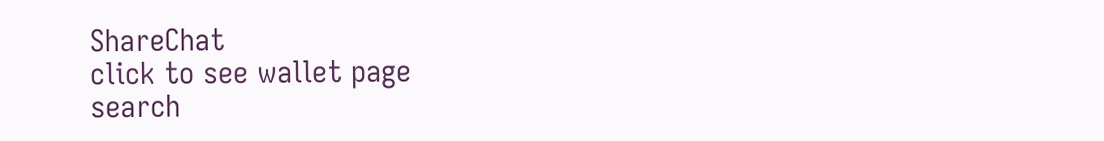ShareChat
click to see wallet page
search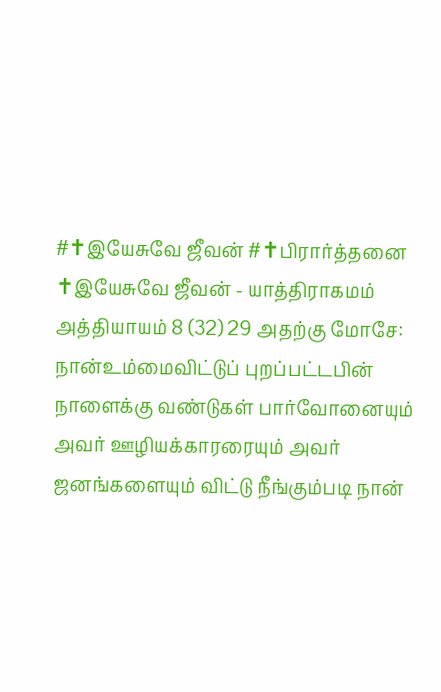#✝இயேசுவே ஜீவன் #✝பிரார்த்தனை
✝இயேசுவே ஜீவன் - யாத்திராகமம் அத்தியாயம் 8 (32) 29 அதற்கு மோசே: நான்உம்மைவிட்டுப் புறப்பட்டபின் நாளைக்கு வண்டுகள் பார்வோனையும் அவர் ஊழியக்காரரையும் அவர் ஜனங்களையும் விட்டு நீங்கும்படி நான்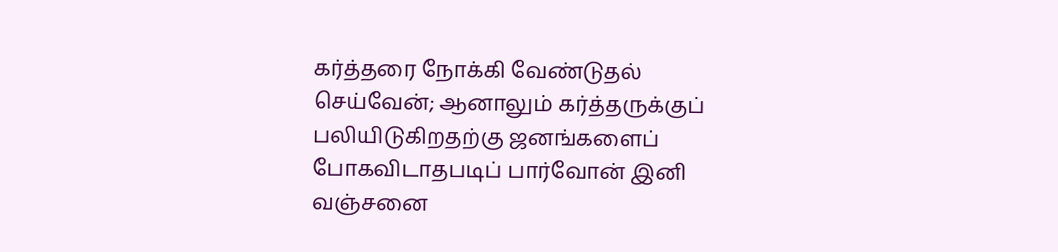கர்த்தரை நோக்கி வேண்டுதல் செய்வேன்; ஆனாலும் கர்த்தருக்குப் பலியிடுகிறதற்கு ஜனங்களைப் போகவிடாதபடிப் பார்வோன் இனி வஞ்சனை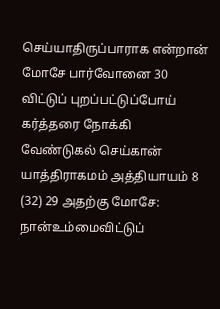செய்யாதிருப்பாராக என்றான் மோசே பார்வோனை 30 விட்டுப் புறப்பட்டுப்போய் கர்த்தரை நோக்கி வேண்டுகல் செய்கான் யாத்திராகமம் அத்தியாயம் 8 (32) 29 அதற்கு மோசே: நான்உம்மைவிட்டுப்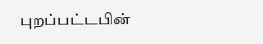புறப்பட்டபின்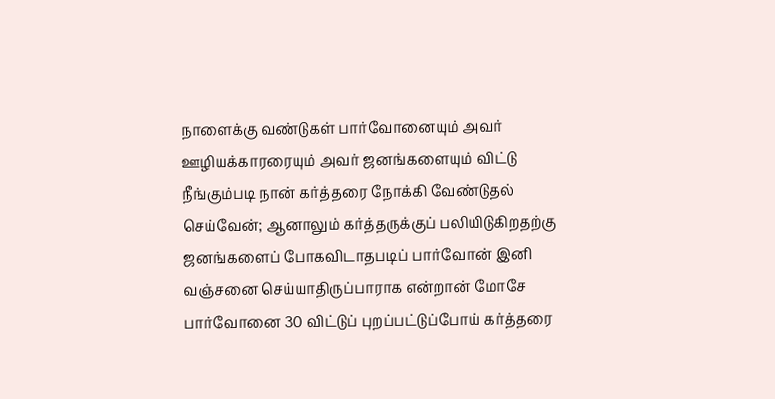நாளைக்கு வண்டுகள் பார்வோனையும் அவர் ஊழியக்காரரையும் அவர் ஜனங்களையும் விட்டு நீங்கும்படி நான் கர்த்தரை நோக்கி வேண்டுதல் செய்வேன்; ஆனாலும் கர்த்தருக்குப் பலியிடுகிறதற்கு ஜனங்களைப் போகவிடாதபடிப் பார்வோன் இனி வஞ்சனை செய்யாதிருப்பாராக என்றான் மோசே பார்வோனை 30 விட்டுப் புறப்பட்டுப்போய் கர்த்தரை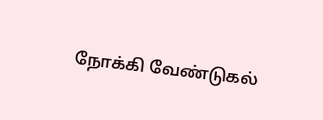நோக்கி வேண்டுகல்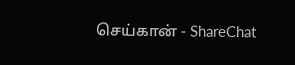செய்கான் - ShareChat